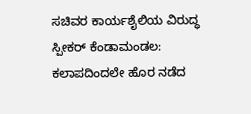ಸಚಿವರ ಕಾರ್ಯಶೈಲಿಯ ವಿರುದ್ಧ ಸ್ಪೀಕರ್ ಕೆಂಡಾಮಂಡಲ: ಕಲಾಪದಿಂದಲೇ ಹೊರ ನಡೆದ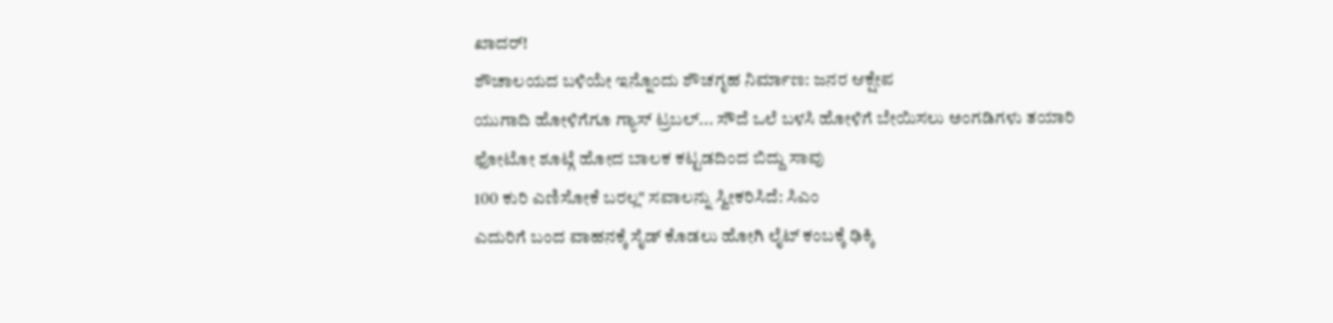ಖಾದರ್!
ಶೌಚಾಲಯದ ಬಳಿಯೇ ಇನ್ನೊಂದು ಶೌಚಗೃಹ ನಿರ್ಮಾಣ: ಜನರ ಆಕ್ಷೇಪ
ಯುಗಾದಿ ಹೋಳಿಗೆಗೂ ಗ್ಯಾಸ್ ಟ್ರಬಲ್... ಸೌದೆ ಒಲೆ ಬಳಸಿ ಹೋಳಿಗೆ ಬೇಯಿಸಲು ಅಂಗಡಿಗಳು ತಯಾರಿ
ಫೋಟೋ ಶೂಟ್ಗೆ ಹೋದ ಬಾಲಕ ಕಟ್ಟಡದಿಂದ ಬಿದ್ದು ಸಾವು
100 ಕುರಿ ಎಣಿಸೋಕೆ ಬರಲ್ಲ" ಸವಾಲನ್ನು ಸ್ವೀಕರಿಸಿದೆ: ಸಿಎಂ
ಎದುರಿಗೆ ಬಂದ ವಾಹನಕ್ಕೆ ಸೈಡ್ ಕೊಡಲು ಹೋಗಿ ಲೈಟ್ ಕಂಬಕ್ಕೆ ಢಿಕ್ಕಿ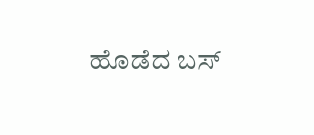ಹೊಡೆದ ಬಸ್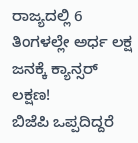ರಾಜ್ಯದಲ್ಲಿ 6 ತಿಂಗಳಲ್ಲೇ ಅರ್ಧ ಲಕ್ಷ ಜನಕ್ಕೆ ಕ್ಯಾನ್ಸರ್ ಲಕ್ಷಣ!
ಬಿಜೆಪಿ ಒಪ್ಪದಿದ್ದರೆ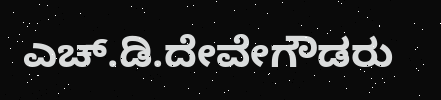ಎಚ್.ಡಿ.ದೇವೇಗೌಡರು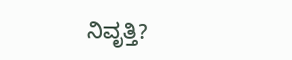ನಿವೃತ್ತಿ?